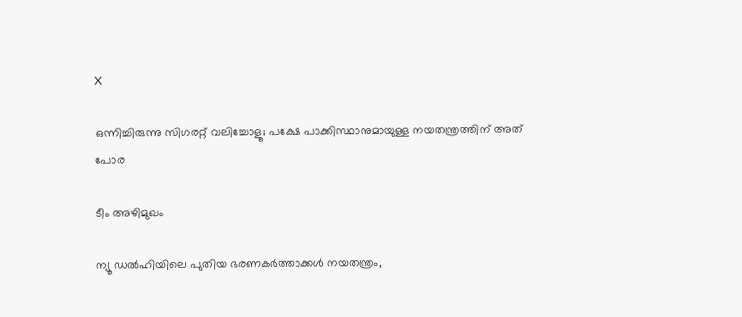X

ഒന്നിച്ചിരുന്നു സിഗരറ്റ് വലിച്ചോളൂ; പക്ഷേ പാക്കിസ്ഥാനുമായുള്ള നയതന്ത്രത്തിന് അത് പോര

ടീം അഴിമുഖം

ന്യൂ ഡല്‍ഹിയിലെ പുതിയ ഭരണകര്‍ത്താക്കള്‍ നയതന്ത്രം,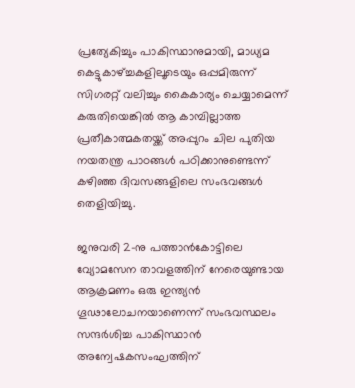പ്രത്യേകിച്ചും പാകിസ്ഥാനുമായി, മാധ്യമ കെട്ടുകാഴ്ച്ചകളിലൂടെയും ഒപ്പമിരുന്ന് സിഗരറ്റ് വലിച്ചും കൈകാര്യം ചെയ്യാമെന്ന് കരുതിയെങ്കില്‍ ആ കാമ്പില്ലാത്ത പ്രതീകാത്മകതയ്ക്ക് അപ്പുറം ചില പുതിയ നയതന്ത്ര പാഠങ്ങള്‍ പഠിക്കാനുണ്ടെന്ന് കഴിഞ്ഞ ദിവസങ്ങളിലെ സംഭവങ്ങള്‍ തെളിയിച്ചു.

ജനുവരി 2-നു പത്താന്‍കോട്ടിലെ വ്യോമസേന താവളത്തിന് നേരെയുണ്ടായ ആക്രമണം ഒരു ഇന്ത്യന്‍ ഗൂഢാലോചനയാണെന്ന് സംഭവസ്ഥലം സന്ദര്‍ശിച്ച പാകിസ്ഥാന്‍ അന്വേഷകസംഘത്തിന്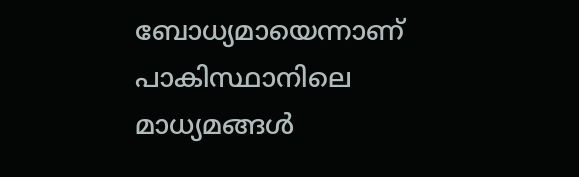ബോധ്യമായെന്നാണ് പാകിസ്ഥാനിലെ മാധ്യമങ്ങള്‍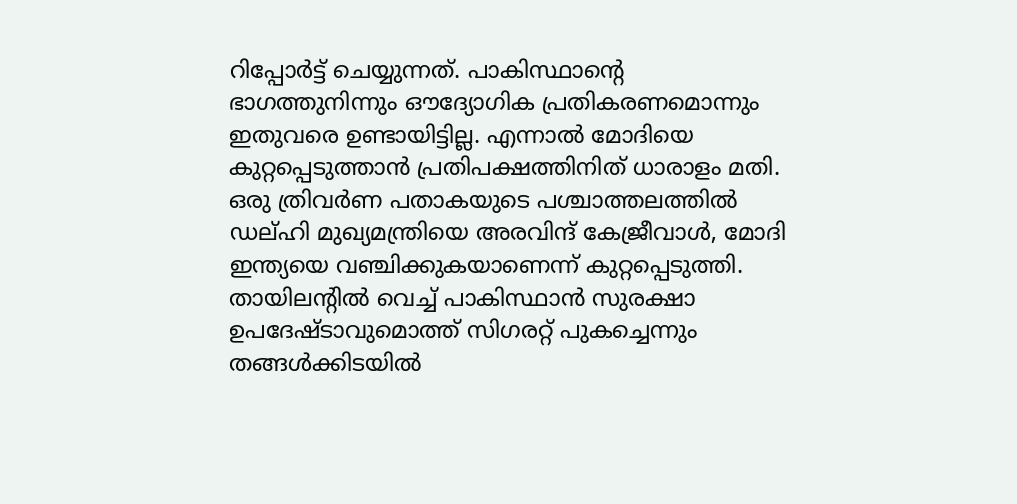റിപ്പോര്‍ട്ട് ചെയ്യുന്നത്. പാകിസ്ഥാന്റെ ഭാഗത്തുനിന്നും ഔദ്യോഗിക പ്രതികരണമൊന്നും ഇതുവരെ ഉണ്ടായിട്ടില്ല. എന്നാല്‍ മോദിയെ കുറ്റപ്പെടുത്താന്‍ പ്രതിപക്ഷത്തിനിത് ധാരാളം മതി. ഒരു ത്രിവര്‍ണ പതാകയുടെ പശ്ചാത്തലത്തില്‍ ഡല്ഹി മുഖ്യമന്ത്രിയെ അരവിന്ദ് കേജ്രീവാള്‍, മോദി ഇന്ത്യയെ വഞ്ചിക്കുകയാണെന്ന് കുറ്റപ്പെടുത്തി. തായിലന്‍റില്‍ വെച്ച് പാകിസ്ഥാന്‍ സുരക്ഷാ ഉപദേഷ്ടാവുമൊത്ത് സിഗരറ്റ് പുകച്ചെന്നും തങ്ങള്‍ക്കിടയില്‍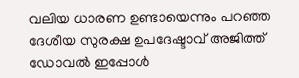വലിയ ധാരണ ഉണ്ടായെന്നും പറഞ്ഞ ദേശീയ സുരക്ഷ ഉപദേഷ്ടാവ് അജിത്ത് ഡോവല്‍ ഇപ്പോള്‍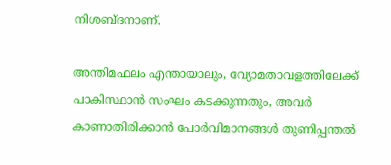നിശബ്ദനാണ്.

അന്തിമഫലം എന്തായാലും, വ്യോമതാവളത്തിലേക്ക് പാകിസ്ഥാന്‍ സംഘം കടക്കുന്നതും, അവര്‍ കാണാതിരിക്കാന്‍ പോര്‍വിമാനങ്ങള്‍ തുണിപ്പന്തല്‍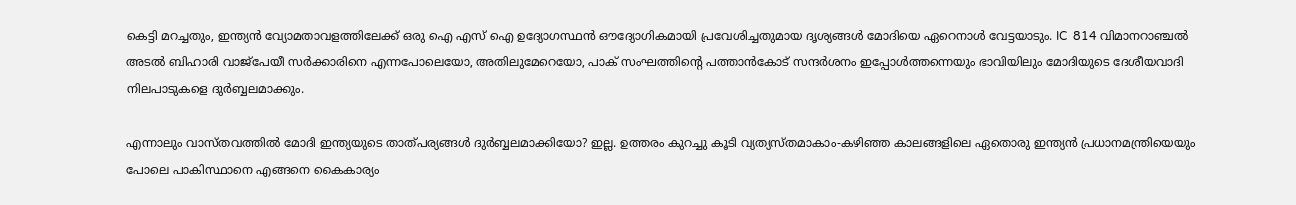കെട്ടി മറച്ചതും, ഇന്ത്യന്‍ വ്യോമതാവളത്തിലേക്ക് ഒരു ഐ എസ് ഐ ഉദ്യോഗസ്ഥന്‍ ഔദ്യോഗികമായി പ്രവേശിച്ചതുമായ ദൃശ്യങ്ങള്‍ മോദിയെ ഏറെനാള്‍ വേട്ടയാടും. IC  814 വിമാനറാഞ്ചല്‍ അടല്‍ ബിഹാരി വാജ്പേയീ സര്‍ക്കാരിനെ എന്നപോലെയോ, അതിലുമേറെയോ, പാക് സംഘത്തിന്റെ പത്താന്‍കോട് സന്ദര്‍ശനം ഇപ്പോള്‍ത്തന്നെയും ഭാവിയിലും മോദിയുടെ ദേശീയവാദി നിലപാടുകളെ ദുര്‍ബ്ബലമാക്കും.

എന്നാലും വാസ്തവത്തില്‍ മോദി ഇന്ത്യയുടെ താത്പര്യങ്ങള്‍ ദുര്‍ബ്ബലമാക്കിയോ? ഇല്ല. ഉത്തരം കുറച്ചു കൂടി വ്യത്യസ്തമാകാം-കഴിഞ്ഞ കാലങ്ങളിലെ ഏതൊരു ഇന്ത്യന്‍ പ്രധാനമന്ത്രിയെയും പോലെ പാകിസ്ഥാനെ എങ്ങനെ കൈകാര്യം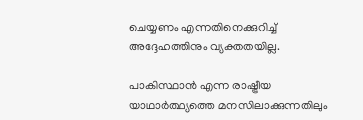ചെയ്യണം എന്നതിനെക്കുറിച്ച് അദ്ദേഹത്തിനും വ്യക്തതയില്ല.

പാകിസ്ഥാന്‍ എന്ന രാഷ്ട്രീയ യാഥാര്‍ത്ഥ്യത്തെ മനസിലാക്കുന്നതിലും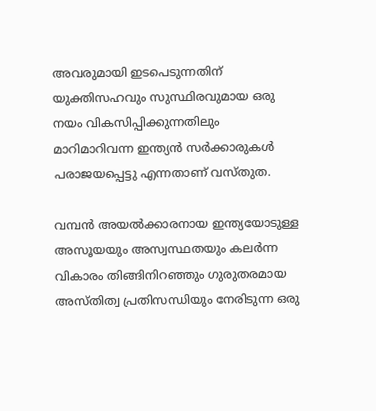അവരുമായി ഇടപെടുന്നതിന് യുക്തിസഹവും സുസ്ഥിരവുമായ ഒരു നയം വികസിപ്പിക്കുന്നതിലും  മാറിമാറിവന്ന ഇന്ത്യന്‍ സര്‍ക്കാരുകള്‍ പരാജയപ്പെട്ടു എന്നതാണ് വസ്തുത.

വമ്പന്‍ അയല്‍ക്കാരനായ ഇന്ത്യയോടുള്ള അസൂയയും അസ്വസ്ഥതയും കലര്‍ന്ന വികാരം തിങ്ങിനിറഞ്ഞും ഗുരുതരമായ അസ്തിത്വ പ്രതിസന്ധിയും നേരിടുന്ന ഒരു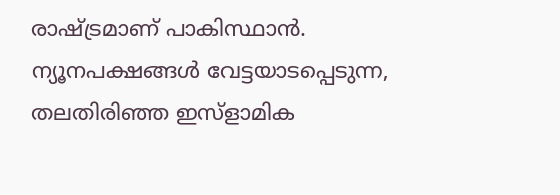രാഷ്ട്രമാണ് പാകിസ്ഥാന്‍. ന്യൂനപക്ഷങ്ങള്‍ വേട്ടയാടപ്പെടുന്ന,  തലതിരിഞ്ഞ ഇസ്ളാമിക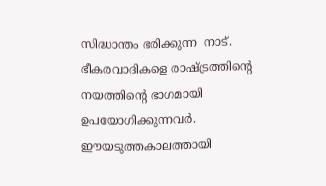സിദ്ധാന്തം ഭരിക്കുന്ന  നാട്. ഭീകരവാദികളെ രാഷ്ട്രത്തിന്റെ നയത്തിന്റെ ഭാഗമായി ഉപയോഗിക്കുന്നവര്‍. ഈയടുത്തകാലത്തായി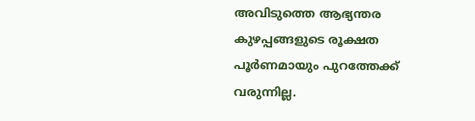അവിടുത്തെ ആഭ്യന്തര കുഴപ്പങ്ങളുടെ രൂക്ഷത പൂര്‍ണമായും പുറത്തേക്ക് വരുന്നില്ല.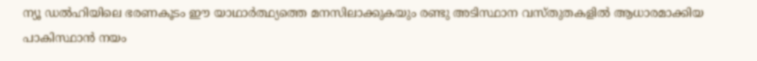ന്യൂ ഡല്‍ഹിയിലെ ഭരണകൂടം ഈ യാഥാര്‍ത്ഥ്യത്തെ മനസിലാക്കുകയും രണ്ടു അടിസ്ഥാന വസ്തുതകളില്‍ ആധാരമാക്കിയ പാകിസ്ഥാന്‍ നയം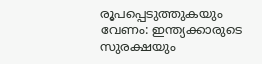രൂപപ്പെടുത്തുകയും വേണം: ഇന്ത്യക്കാരുടെ സുരക്ഷയും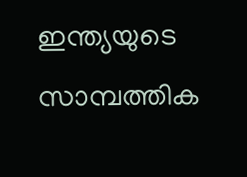ഇന്ത്യയുടെ സാമ്പത്തിക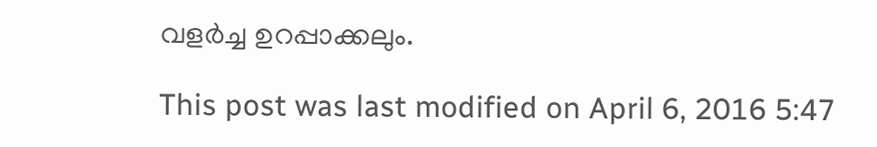വളര്‍ച്ച ഉറപ്പാക്കലും.

This post was last modified on April 6, 2016 5:47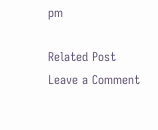pm

Related Post
Leave a Comment